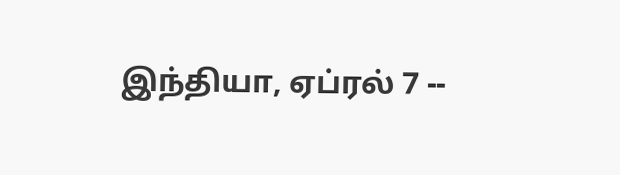இந்தியா, ஏப்ரல் 7 --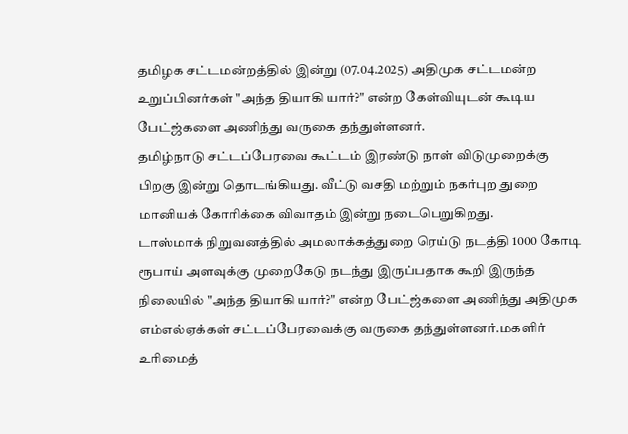தமிழக சட்டமன்றத்தில் இன்று (07.04.2025) அதிமுக சட்டமன்ற உறுப்பினர்கள் "அந்த தியாகி யார்?" என்ற கேள்வியுடன் கூடிய பேட்ஜ்களை அணிந்து வருகை தந்துள்ளனர்.
தமிழ்நாடு சட்டப்பேரவை கூட்டம் இரண்டு நாள் விடுமுறைக்கு பிறகு இன்று தொடங்கியது. வீட்டு வசதி மற்றும் நகர்புற துறை மானியக் கோரிக்கை விவாதம் இன்று நடைபெறுகிறது.
டாஸ்மாக் நிறுவனத்தில் அமலாக்கத்துறை ரெய்டு நடத்தி 1000 கோடி ரூபாய் அளவுக்கு முறைகேடு நடந்து இருப்பதாக கூறி இருந்த நிலையில் "அந்த தியாகி யார்?" என்ற பேட்ஜ்களை அணிந்து அதிமுக எம்எல்ஏக்கள் சட்டப்பேரவைக்கு வருகை தந்துள்ளனர்.மகளிர் உரிமைத்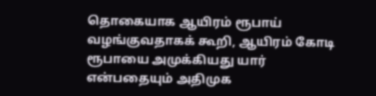தொகையாக ஆயிரம் ரூபாய் வழங்குவதாகக் கூறி, ஆயிரம் கோடி ரூபாயை அமுக்கியது யார் என்பதையும் அதிமுக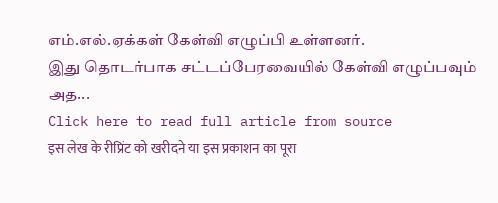எம்.எல்.ஏக்கள் கேள்வி எழுப்பி உள்ளனர்.
இது தொடர்பாக சட்டப்பேரவையில் கேள்வி எழுப்பவும் அத...
Click here to read full article from source
इस लेख के रीप्रिंट को खरीदने या इस प्रकाशन का पूरा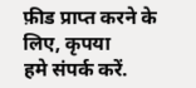फ़ीड प्राप्त करने के लिए, कृपया
हमे संपर्क करें.